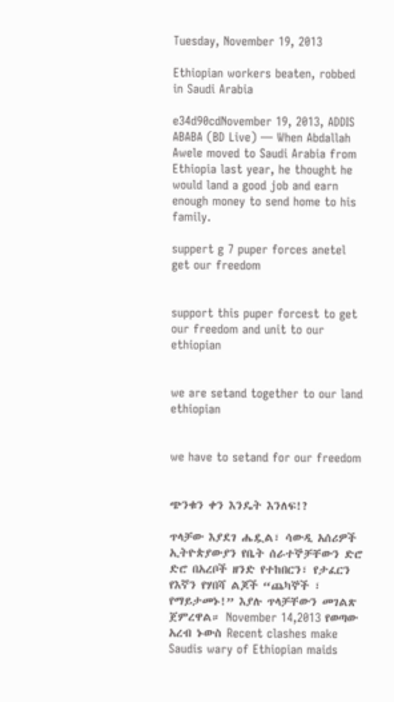Tuesday, November 19, 2013

Ethiopian workers beaten, robbed in Saudi Arabia

e34d90cdNovember 19, 2013, ADDIS ABABA (BD Live) — When Abdallah Awele moved to Saudi Arabia from Ethiopia last year, he thought he would land a good job and earn enough money to send home to his family.

suppert g 7 puper forces anetel get our freedom


support this puper forcest to get our freedom and unit to our ethiopian


we are setand together to our land ethiopian


we have to setand for our freedom


ጭንቁን ቀን እንዴት እንለፍ!?

ጥላቻው እያደገ ሔዷል፣ ሳውዲ አሰሪዎች ኢትዮጵያውያን የቤት ሰራተኞቻቸውን ድሮ ድሮ በአረቦች ዘንድ የተከበርን፣ የታፈርን የእኛን የሃበሻ ልጆች “ጨካኞች ፣ የማይታመኑ!” እያሉ ጥላቻቸውን መገልጽ ጀምረዋል። November 14,2013 የወጣው አረብ ኑውስ Recent clashes make Saudis wary of Ethiopian maids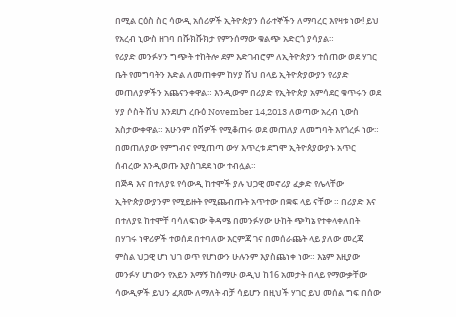በሚል ርዕስ ስር ሳውዲ አሰሪዎች ኢትዮጵያን ሰራተኞችን ለማባረር እየዛቱ ነው! ይህ የአረብ ኒውስ ዘገባ በሹክሹክታ የምንሰማው ቁልጭ አድርጎ ያሳያል።
የሪያድ መንፉሃን ግጭት ተከትሎ ደም እድገብሮም ለኢትዮጵያን ተሰጠው ወደ ሃገር ቤት የመግባትን እድል ለመጠቀም ከሃያ ሽህ በላይ ኢትዮጵያውያን የሪያድ መጠለያዎችን አጨናንቀዋል። እንዲውም በሪያድ የኢትዮጵያ አምሳደር ቁጥሩን ወደ ሃያ ሶስት ሽህ እንደሆነ ረቡዕ November 14,2013 ለወጣው አረብ ኒውስ አስታውቀዋል። አሁንም በሽዎች የሚቆጠሩ ወደ መጠለያ ለመግባት እየጎረፉ ነው። በመጠለያው የምግብና የሚጠጣ ውሃ እጥረቱ ደግሞ ኢትዮጰያውያኑ አጥር ሰብረው እንዲወጡ እያስገደደ ነው ተብሏል።
በጅዳ እና በተለያዩ የሳውዲ ከተሞች ያሉ ህጋዊ መኖሪያ ፈቃድ የሌላቸው ኢትዮጵያውያንም የሚይዙት የሚጨብጡት አጥተው በቋፍ ላይ ናቸው ። በሪያድ እና በተለያዩ ከተሞቸ ባሳለፍነው ቅዳሜ በመንፉሃው ሁከት ጭካኔ የተቀላቀለበት በሃገሩ ነዋሪዎች ተወሰደ በተባለው እርምጃ ገና በመሰራጨት ላይ ያለው መረጃ ምስል ህጋዊ ሆነ ህገ ወጥ የሆነውን ሁሉንም እያስጨነቀ ነው። እኔም እዚያው መንፉሃ ሆነውን የአይን እማኝ ከሰማሁ ወዲህ ከ16 አመታት በላይ የማውቃቸው ሳውዲዎች ይህን ፈጸሙ ለማለት ብቻ ሳይሆን በዚህች ሃገር ይህ መሰል ግፍ በሰው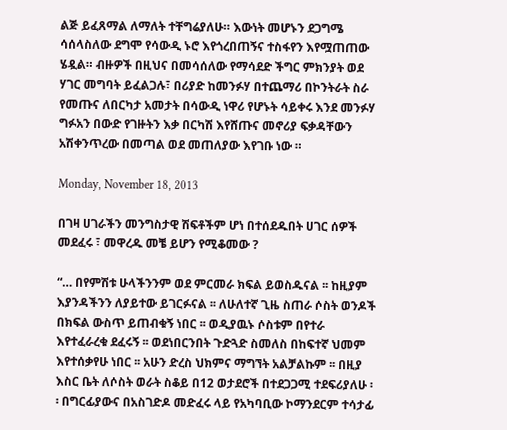ልጅ ይፈጸማል ለማለት ተቸግሬያለሁ። እውነት መሆኑን ደጋግሜ ሳሰላስለው ደግሞ የሳውዲ ኑሮ እየጎረበጠኝና ተስፋየን እየሟጠጠው ሄዷል። ብዙዎች በዚህና በመሳሰለው የማሳደድ ችግር ምክንያት ወደ ሃገር መግባት ይፈልጋሉ፣ በሪያድ ከመንፉሃ በተጨማሪ በኮንትራት ስራ የመጡና ለበርካታ አመታት በሳውዲ ነዋሪ የሆኑት ሳይቀሩ እንደ መንፉሃ ግፉአን በውድ የገዙትን እቃ በርካሽ እየሸጡና መኖሪያ ፍቃዳቸውን አሽቀንጥረው በመጣል ወደ መጠለያው እየገቡ ነው ።

Monday, November 18, 2013

በገዛ ሀገራችን መንግስታዊ ሽፍቶችም ሆነ በተሰደዱበት ሀገር ሰዎች መደፈሩ ፣ መዋረዱ መቼ ይሆን የሚቆመው ?

“… በየምሽቱ ሁላችንንም ወደ ምርመራ ክፍል ይወስዱናል ፡፡ ከዚያም እያንዳችንን ለያይተው ይገርፉናል ፡፡ ለሁለተኛ ጊዜ ስጠራ ሶስት ወንዶች በክፍል ውስጥ ይጠብቁኝ ነበር ፡፡ ወዲያዉኑ ሶስቱም በየተራ እየተፈራረቁ ደፈሩኝ ፡፡ ወደነበርንበት ጉድጓድ ስመለስ በከፍተኛ ህመም እየተሰቃየሁ ነበር ፡፡ አሁን ድረስ ህክምና ማግኘት አልቻልኩም ፡፡ በዚያ እስር ቤት ለሶስት ወራት ስቆይ በ12 ወታደሮች በተደጋጋሚ ተደፍሪያለሁ ፡፡ በግርፊያውና በአስገድዶ መድፈሩ ላይ የአካባቢው ኮማንደርም ተሳታፊ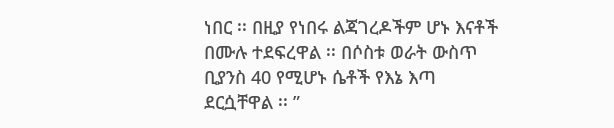ነበር ፡፡ በዚያ የነበሩ ልጃገረዶችም ሆኑ እናቶች በሙሉ ተደፍረዋል ፡፡ በሶስቱ ወራት ውስጥ ቢያንስ 40 የሚሆኑ ሴቶች የእኔ እጣ ደርሷቸዋል ፡፡ ”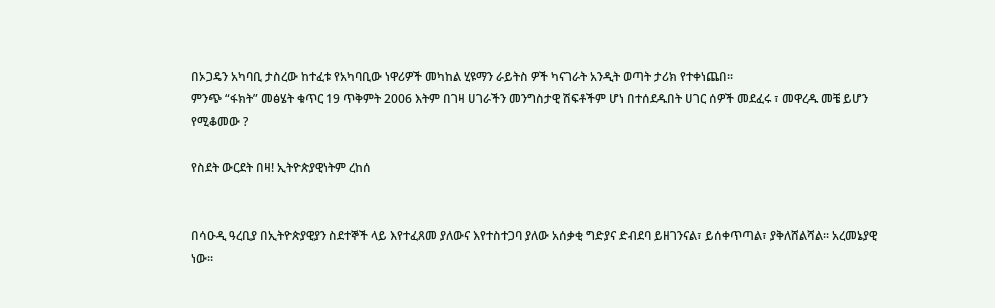በኦጋዴን አካባቢ ታስረው ከተፈቱ የአካባቢው ነዋሪዎች መካከል ሂዩማን ራይትስ ዎች ካናገራት አንዲት ወጣት ታሪክ የተቀነጨበ፡፡
ምንጭ “ፋክት” መፅሄት ቁጥር 19 ጥቅምት 2006 እትም በገዛ ሀገራችን መንግስታዊ ሽፍቶችም ሆነ በተሰደዱበት ሀገር ሰዎች መደፈሩ ፣ መዋረዱ መቼ ይሆን የሚቆመው ?

የስደት ውርደት በዛ! ኢትዮጵያዊነትም ረከሰ


በሳዑዲ ዓረቢያ በኢትዮጵያዊያን ስደተኞች ላይ እየተፈጸመ ያለውና እየተስተጋባ ያለው አሰቃቂ ግድያና ድብደባ ይዘገንናል፣ ይሰቀጥጣል፣ ያቅለሸልሻል፡፡ አረመኔያዊ ነው፡፡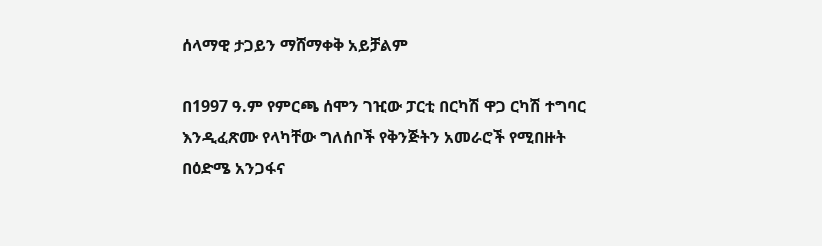ሰላማዊ ታጋይን ማሸማቀቅ አይቻልም

በ1997 ዓ.ም የምርጫ ሰሞን ገዢው ፓርቲ በርካሽ ዋጋ ርካሽ ተግባር እንዲፈጽሙ የላካቸው ግለሰቦች የቅንጅትን አመራሮች የሚበዙት በዕድሜ አንጋፋና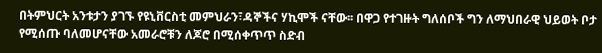በትምህርት አንቱታን ያገኙ የዩኒቨርስቲ መምህራን፣ዳኞችና ሃኪሞች ናቸው፡፡ በዋጋ የተገዙት ግለሰቦች ግን ለማህበራዊ ህይወት ቦታ የሚሰጡ ባለመሆናቸው አመራሮቹን ለጆሮ በሚሰቀጥጥ ስድብ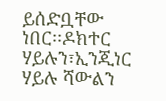ይሰድቧቸው ነበር፡፡ዶክተር ሃይሉን፣ኢንጂነር ሃይሉ ሻውልን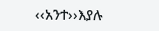‹‹አንተ››እያሉ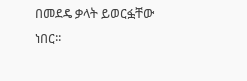በመደዴ ቃላት ይወርፏቸው ነበር፡፡